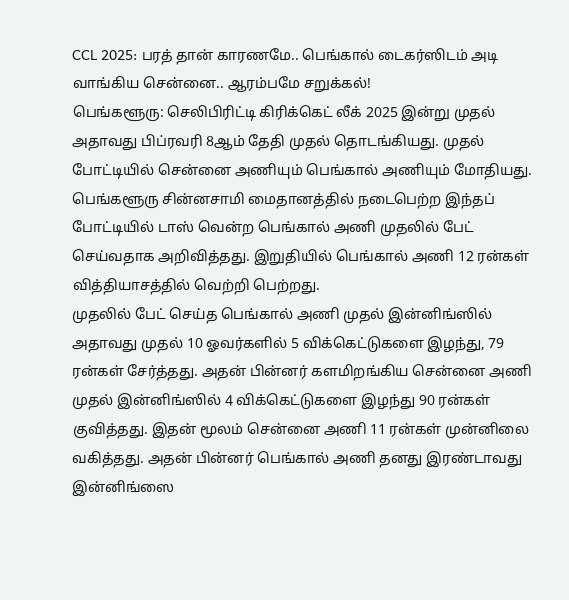CCL 2025: பரத் தான் காரணமே.. பெங்கால் டைகர்ஸிடம் அடி வாங்கிய சென்னை.. ஆரம்பமே சறுக்கல்!
பெங்களூரு: செலிபிரிட்டி கிரிக்கெட் லீக் 2025 இன்று முதல் அதாவது பிப்ரவரி 8ஆம் தேதி முதல் தொடங்கியது. முதல் போட்டியில் சென்னை அணியும் பெங்கால் அணியும் மோதியது. பெங்களூரு சின்னசாமி மைதானத்தில் நடைபெற்ற இந்தப் போட்டியில் டாஸ் வென்ற பெங்கால் அணி முதலில் பேட் செய்வதாக அறிவித்தது. இறுதியில் பெங்கால் அணி 12 ரன்கள் வித்தியாசத்தில் வெற்றி பெற்றது.
முதலில் பேட் செய்த பெங்கால் அணி முதல் இன்னிங்ஸில் அதாவது முதல் 10 ஓவர்களில் 5 விக்கெட்டுகளை இழந்து, 79 ரன்கள் சேர்த்தது. அதன் பின்னர் களமிறங்கிய சென்னை அணி முதல் இன்னிங்ஸில் 4 விக்கெட்டுகளை இழந்து 90 ரன்கள் குவித்தது. இதன் மூலம் சென்னை அணி 11 ரன்கள் முன்னிலை வகித்தது. அதன் பின்னர் பெங்கால் அணி தனது இரண்டாவது இன்னிங்ஸை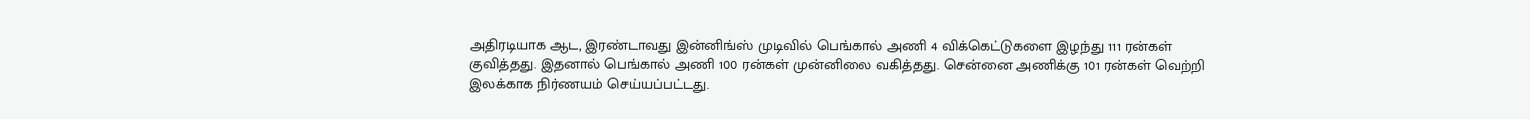அதிரடியாக ஆட, இரண்டாவது இன்னிங்ஸ் முடிவில் பெங்கால் அணி 4 விக்கெட்டுகளை இழந்து 111 ரன்கள் குவித்தது. இதனால் பெங்கால் அணி 100 ரன்கள் முன்னிலை வகித்தது. சென்னை அணிக்கு 101 ரன்கள் வெற்றி இலக்காக நிர்ணயம் செய்யப்பட்டது.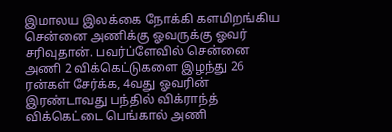இமாலய இலக்கை நோக்கி களமிறங்கிய சென்னை அணிக்கு ஓவருக்கு ஓவர் சரிவுதான். பவர்ப்ளேவில் சென்னை அணி 2 விக்கெட்டுகளை இழந்து 26 ரன்கள் சேர்க்க, 4வது ஓவரின் இரண்டாவது பந்தில் விக்ராந்த் விக்கெட்டை பெங்கால் அணி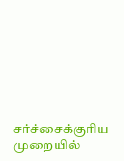சர்ச்சைக்குரிய முறையில்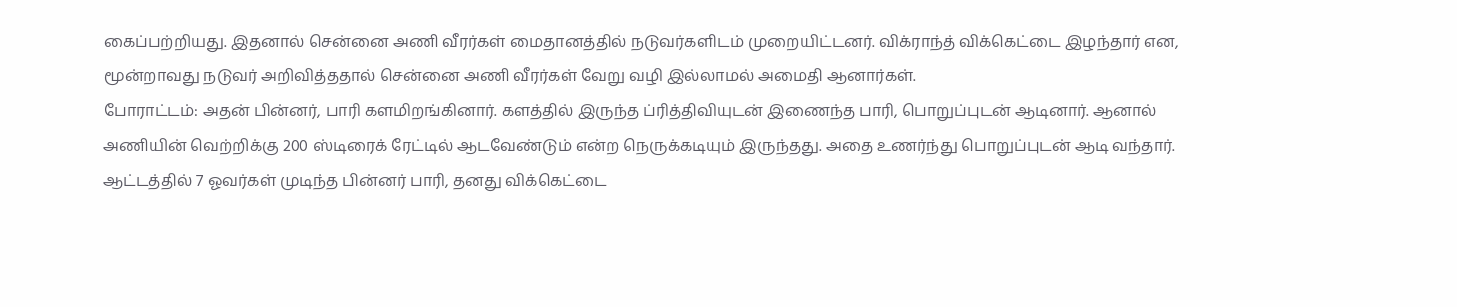கைப்பற்றியது. இதனால் சென்னை அணி வீரர்கள் மைதானத்தில் நடுவர்களிடம் முறையிட்டனர். விக்ராந்த் விக்கெட்டை இழந்தார் என, மூன்றாவது நடுவர் அறிவித்ததால் சென்னை அணி வீரர்கள் வேறு வழி இல்லாமல் அமைதி ஆனார்கள்.
போராட்டம்: அதன் பின்னர், பாரி களமிறங்கினார். களத்தில் இருந்த ப்ரித்திவியுடன் இணைந்த பாரி, பொறுப்புடன் ஆடினார். ஆனால் அணியின் வெற்றிக்கு 200 ஸ்டிரைக் ரேட்டில் ஆடவேண்டும் என்ற நெருக்கடியும் இருந்தது. அதை உணர்ந்து பொறுப்புடன் ஆடி வந்தார். ஆட்டத்தில் 7 ஓவர்கள் முடிந்த பின்னர் பாரி, தனது விக்கெட்டை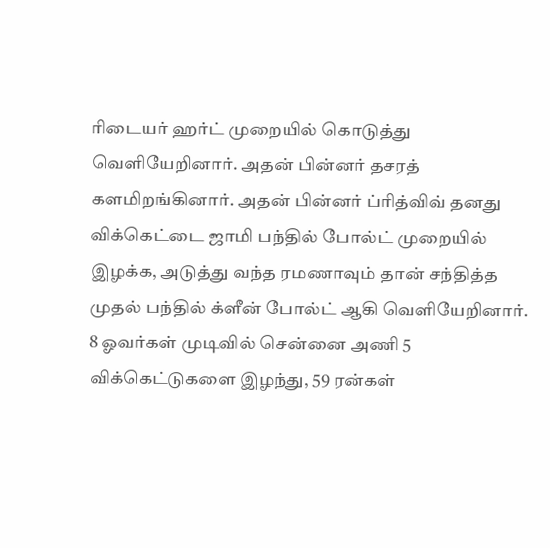ரிடையர் ஹர்ட் முறையில் கொடுத்து வெளியேறினார். அதன் பின்னர் தசரத் களமிறங்கினார். அதன் பின்னர் ப்ரித்விவ் தனது விக்கெட்டை ஜாமி பந்தில் போல்ட் முறையில் இழக்க, அடுத்து வந்த ரமணாவும் தான் சந்தித்த முதல் பந்தில் க்ளீன் போல்ட் ஆகி வெளியேறினார். 8 ஓவர்கள் முடிவில் சென்னை அணி 5 விக்கெட்டுகளை இழந்து, 59 ரன்கள்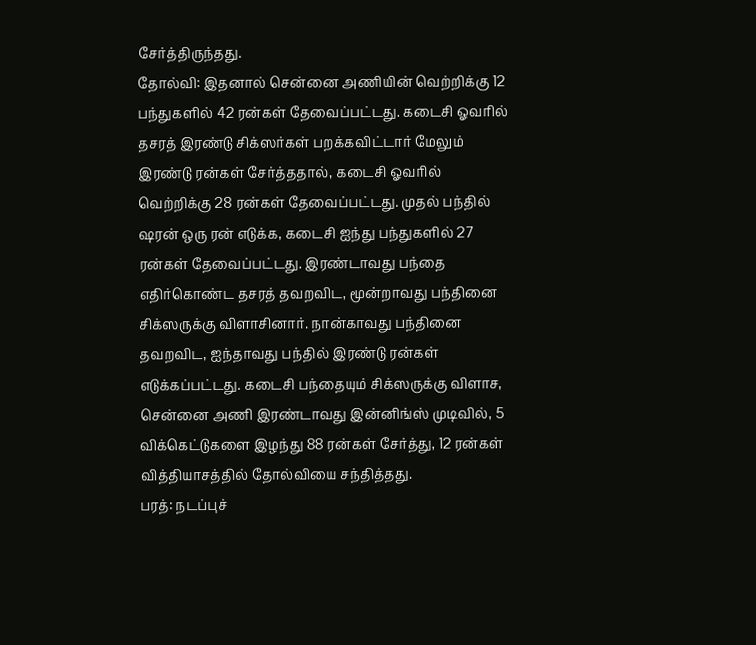சேர்த்திருந்தது.
தோல்வி: இதனால் சென்னை அணியின் வெற்றிக்கு 12 பந்துகளில் 42 ரன்கள் தேவைப்பட்டது. கடைசி ஓவரில் தசரத் இரண்டு சிக்ஸர்கள் பறக்கவிட்டார் மேலும் இரண்டு ரன்கள் சேர்த்ததால், கடைசி ஓவரில் வெற்றிக்கு 28 ரன்கள் தேவைப்பட்டது. முதல் பந்தில் ஷரன் ஒரு ரன் எடுக்க, கடைசி ஐந்து பந்துகளில் 27 ரன்கள் தேவைப்பட்டது. இரண்டாவது பந்தை எதிர்கொண்ட தசரத் தவறவிட, மூன்றாவது பந்தினை சிக்ஸருக்கு விளாசினார். நான்காவது பந்தினை தவறவிட, ஐந்தாவது பந்தில் இரண்டு ரன்கள் எடுக்கப்பட்டது. கடைசி பந்தையும் சிக்ஸருக்கு விளாச, சென்னை அணி இரண்டாவது இன்னிங்ஸ் முடிவில், 5 விக்கெட்டுகளை இழந்து 88 ரன்கள் சேர்த்து, 12 ரன்கள் வித்தியாசத்தில் தோல்வியை சந்தித்தது.
பரத்: நடப்புச்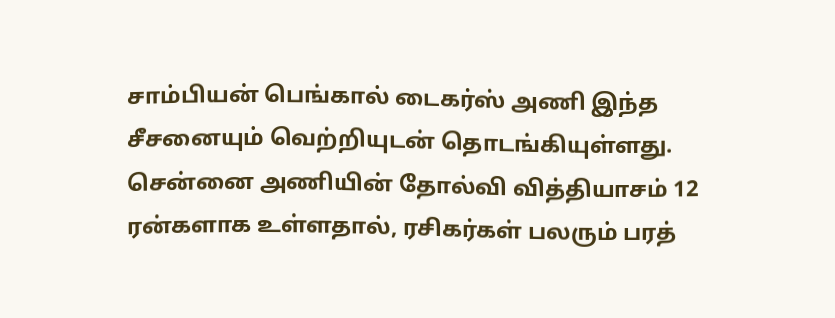சாம்பியன் பெங்கால் டைகர்ஸ் அணி இந்த சீசனையும் வெற்றியுடன் தொடங்கியுள்ளது. சென்னை அணியின் தோல்வி வித்தியாசம் 12 ரன்களாக உள்ளதால், ரசிகர்கள் பலரும் பரத்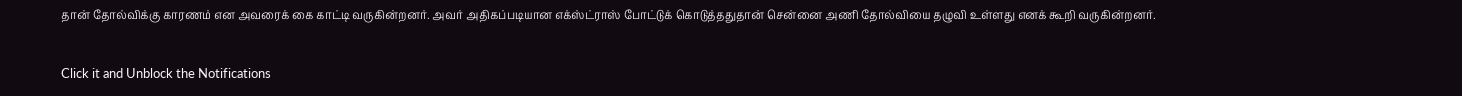தான் தோல்விக்கு காரணம் என அவரைக் கை காட்டி வருகின்றனர். அவர் அதிகப்படியான எக்ஸ்ட்ராஸ் போட்டுக் கொடுத்ததுதான் சென்னை அணி தோல்வியை தழுவி உள்ளது எனக் கூறி வருகின்றனர்.


Click it and Unblock the Notifications